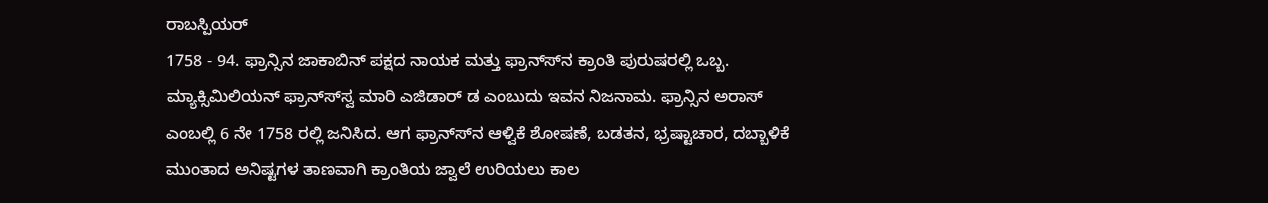ರಾಬಸ್ಪಿಯರ್
1758 - 94. ಫ್ರಾನ್ಸಿನ ಜಾಕಾಬಿನ್ ಪಕ್ಷದ ನಾಯಕ ಮತ್ತು ಫ್ರಾನ್ಸ್‍ನ ಕ್ರಾಂತಿ ಪುರುಷರಲ್ಲಿ ಒಬ್ಬ. ಮ್ಯಾಕ್ಸಿಮಿಲಿಯನ್ ಫ್ರಾನ್ಸ್‍ಸ್ವ ಮಾರಿ ಎಜಿಡಾರ್ ಡ ಎಂಬುದು ಇವನ ನಿಜನಾಮ. ಫ್ರಾನ್ಸಿನ ಅರಾಸ್ ಎಂಬಲ್ಲಿ 6 ನೇ 1758 ರಲ್ಲಿ ಜನಿಸಿದ. ಆಗ ಫ್ರಾನ್ಸ್‍ನ ಆಳ್ವಿಕೆ ಶೋಷಣೆ, ಬಡತನ, ಭ್ರಷ್ಟಾಚಾರ, ದಬ್ಬಾಳಿಕೆ ಮುಂತಾದ ಅನಿಷ್ಟಗಳ ತಾಣವಾಗಿ ಕ್ರಾಂತಿಯ ಜ್ವಾಲೆ ಉರಿಯಲು ಕಾಲ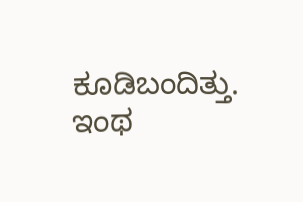ಕೂಡಿಬಂದಿತ್ತು. ಇಂಥ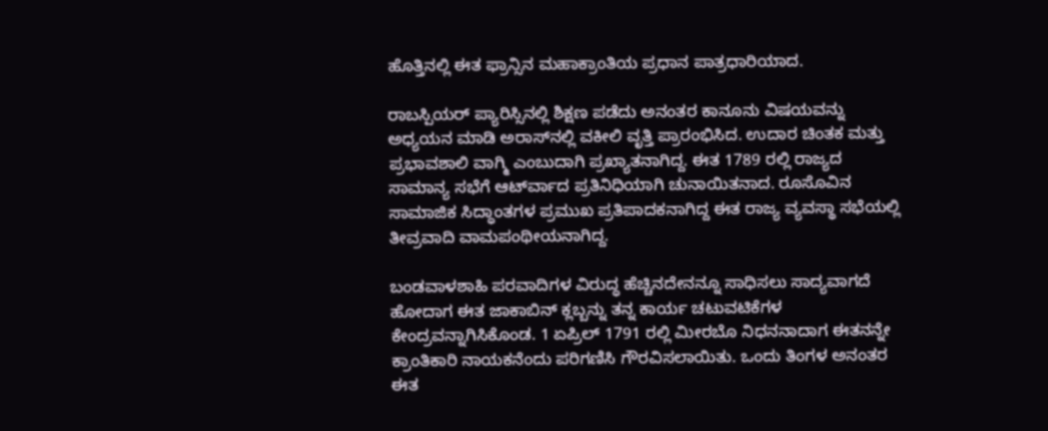ಹೊತ್ತಿನಲ್ಲಿ ಈತ ಫ್ರಾನ್ಸಿನ ಮಹಾಕ್ರಾಂತಿಯ ಪ್ರಧಾನ ಪಾತ್ರಧಾರಿಯಾದ.

ರಾಬಸ್ಪಿಯರ್ ಪ್ಯಾರಿಸ್ಸಿನಲ್ಲಿ ಶಿಕ್ಷಣ ಪಡೆದು ಅನಂತರ ಕಾನೂನು ವಿಷಯವನ್ನು ಅಧ್ಯಯನ ಮಾಡಿ ಅರಾಸ್‍ನಲ್ಲಿ ವಕೀಲಿ ವೃತ್ತಿ ಪ್ರಾರಂಭಿಸಿದ. ಉದಾರ ಚಿಂತಕ ಮತ್ತು ಪ್ರಭಾವಶಾಲಿ ವಾಗ್ಮಿ ಎಂಬುದಾಗಿ ಪ್ರಖ್ಯಾತನಾಗಿದ್ದ. ಈತ 1789 ರಲ್ಲಿ ರಾಜ್ಯದ ಸಾಮಾನ್ಯ ಸಭೆಗೆ ಆರ್ಟ್‍ವಾದ ಪ್ರತಿನಿಧಿಯಾಗಿ ಚುನಾಯಿತನಾದ. ರೂಸೊವಿನ ಸಾಮಾಜಿಕ ಸಿದ್ಧಾಂತಗಳ ಪ್ರಮುಖ ಪ್ರತಿಪಾದಕನಾಗಿದ್ದ ಈತ ರಾಜ್ಯ ವ್ಯವಸ್ಥಾ ಸಭೆಯಲ್ಲಿ ತೀವ್ರವಾದಿ ವಾಮಪಂಥೀಯನಾಗಿದ್ದ.

ಬಂಡವಾಳಶಾಹಿ ಪರವಾದಿಗಳ ವಿರುದ್ಧ ಹೆಚ್ಚಿನದೇನನ್ನೂ ಸಾಧಿಸಲು ಸಾದ್ಯವಾಗದೆ ಹೋದಾಗ ಈತ ಜಾಕಾಬಿನ್ ಕ್ಲಬ್ಬನ್ನು ತನ್ನ ಕಾರ್ಯ ಚಟುವಟಿಕೆಗಳ ಕೇಂದ್ರವನ್ನಾಗಿಸಿಕೊಂಡ. 1 ಏಪ್ರಿಲ್ 1791 ರಲ್ಲಿ ಮೀರಬೊ ನಿಧನನಾದಾಗ ಈತನನ್ನೇ ಕ್ರಾಂತಿಕಾರಿ ನಾಯಕನೆಂದು ಪರಿಗಣಿಸಿ ಗೌರವಿಸಲಾಯಿತು. ಒಂದು ತಿಂಗಳ ಅನಂತರ ಈತ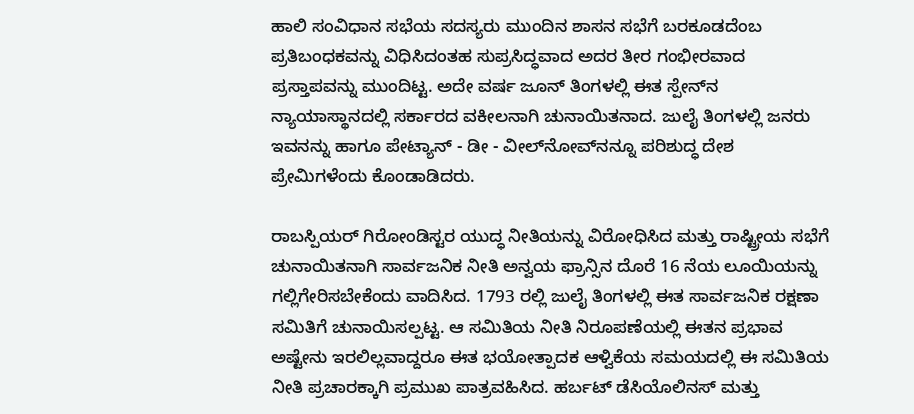ಹಾಲಿ ಸಂವಿಧಾನ ಸಭೆಯ ಸದಸ್ಯರು ಮುಂದಿನ ಶಾಸನ ಸಭೆಗೆ ಬರಕೂಡದೆಂಬ ಪ್ರತಿಬಂಧಕವನ್ನು ವಿಧಿಸಿದಂತಹ ಸುಪ್ರಸಿದ್ಧವಾದ ಅದರ ತೀರ ಗಂಭೀರವಾದ ಪ್ರಸ್ತಾಪವನ್ನು ಮುಂದಿಟ್ಟ. ಅದೇ ವರ್ಷ ಜೂನ್ ತಿಂಗಳಲ್ಲಿ ಈತ ಸ್ಪೇನ್‍ನ ನ್ಯಾಯಾಸ್ಥಾನದಲ್ಲಿ ಸರ್ಕಾರದ ವಕೀಲನಾಗಿ ಚುನಾಯಿತನಾದ. ಜುಲೈ ತಿಂಗಳಲ್ಲಿ ಜನರು ಇವನನ್ನು ಹಾಗೂ ಪೇಟ್ಯಾನ್ - ಡೀ - ವೀಲ್‍ನೋವ್‍ನನ್ನೂ ಪರಿಶುದ್ಧ ದೇಶ ಪ್ರೇಮಿಗಳೆಂದು ಕೊಂಡಾಡಿದರು.

ರಾಬಸ್ಪಿಯರ್ ಗಿರೋಂಡಿಸ್ಟರ ಯುದ್ಧ ನೀತಿಯನ್ನು ವಿರೋಧಿಸಿದ ಮತ್ತು ರಾಷ್ಟ್ರೀಯ ಸಭೆಗೆ ಚುನಾಯಿತನಾಗಿ ಸಾರ್ವಜನಿಕ ನೀತಿ ಅನ್ವಯ ಫ್ರಾನ್ಸಿನ ದೊರೆ 16 ನೆಯ ಲೂಯಿಯನ್ನು ಗಲ್ಲಿಗೇರಿಸಬೇಕೆಂದು ವಾದಿಸಿದ. 1793 ರಲ್ಲಿ ಜುಲೈ ತಿಂಗಳಲ್ಲಿ ಈತ ಸಾರ್ವಜನಿಕ ರಕ್ಷಣಾ ಸಮಿತಿಗೆ ಚುನಾಯಿಸಲ್ಪಟ್ಟ. ಆ ಸಮಿತಿಯ ನೀತಿ ನಿರೂಪಣೆಯಲ್ಲಿ ಈತನ ಪ್ರಭಾವ ಅಷ್ಟೇನು ಇರಲಿಲ್ಲವಾದ್ದರೂ ಈತ ಭಯೋತ್ಪಾದಕ ಆಳ್ವಿಕೆಯ ಸಮಯದಲ್ಲಿ ಈ ಸಮಿತಿಯ ನೀತಿ ಪ್ರಚಾರಕ್ಕಾಗಿ ಪ್ರಮುಖ ಪಾತ್ರವಹಿಸಿದ. ಹರ್ಬಟ್ ಡೆಸಿಯೊಲಿನಸ್ ಮತ್ತು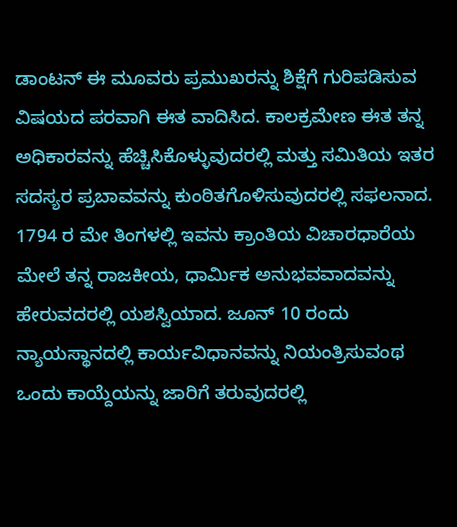ಡಾಂಟನ್ ಈ ಮೂವರು ಪ್ರಮುಖರನ್ನು ಶಿಕ್ಷೆಗೆ ಗುರಿಪಡಿಸುವ ವಿಷಯದ ಪರವಾಗಿ ಈತ ವಾದಿಸಿದ. ಕಾಲಕ್ರಮೇಣ ಈತ ತನ್ನ ಅಧಿಕಾರವನ್ನು ಹೆಚ್ಚಿಸಿಕೊಳ್ಳುವುದರಲ್ಲಿ ಮತ್ತು ಸಮಿತಿಯ ಇತರ ಸದಸ್ಯರ ಪ್ರಬಾವವನ್ನು ಕುಂಠಿತಗೊಳಿಸುವುದರಲ್ಲಿ ಸಫಲನಾದ. 1794 ರ ಮೇ ತಿಂಗಳಲ್ಲಿ ಇವನು ಕ್ರಾಂತಿಯ ವಿಚಾರಧಾರೆಯ ಮೇಲೆ ತನ್ನ ರಾಜಕೀಯ, ಧಾರ್ಮಿಕ ಅನುಭವವಾದವನ್ನು ಹೇರುವದರಲ್ಲಿ ಯಶಸ್ವಿಯಾದ. ಜೂನ್ 10 ರಂದು ನ್ಯಾಯಸ್ಥಾನದಲ್ಲಿ ಕಾರ್ಯವಿಧಾನವನ್ನು ನಿಯಂತ್ರಿಸುವಂಥ ಒಂದು ಕಾಯ್ದೆಯನ್ನು ಜಾರಿಗೆ ತರುವುದರಲ್ಲಿ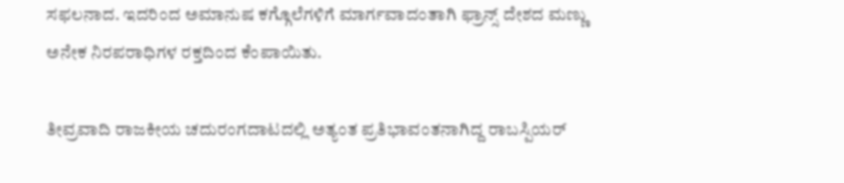ಸಫಲನಾದ. ಇದರಿಂದ ಅಮಾನುಷ ಕಗ್ಗೊಲೆಗಳಿಗೆ ಮಾರ್ಗವಾದಂತಾಗಿ ಫ್ರಾನ್ಸ್ ದೇಶದ ಮಣ್ಣು ಅನೇಕ ನಿರಪರಾಧಿಗಳ ರಕ್ತದಿಂದ ಕೆಂಪಾಯಿತು.

ತೀವ್ರವಾದಿ ರಾಜಕೀಯ ಚದುರಂಗದಾಟದಲ್ಲಿ ಅತ್ಯಂತ ಪ್ರತಿಭಾವಂತನಾಗಿದ್ದ ರಾಬಸ್ಪಿಯರ್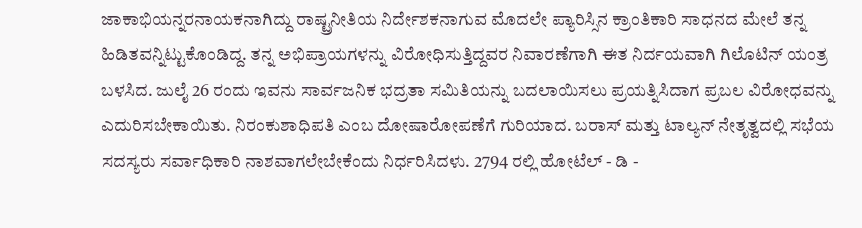ಜಾಕಾಭಿಯನ್ನರನಾಯಕನಾಗಿದ್ದು ರಾಷ್ಟ್ರನೀತಿಯ ನಿರ್ದೇಶಕನಾಗುವ ಮೊದಲೇ ಪ್ಯಾರಿಸ್ಸಿನ ಕ್ರಾಂತಿಕಾರಿ ಸಾಧನದ ಮೇಲೆ ತನ್ನ ಹಿಡಿತವನ್ನಿಟ್ಟುಕೊಂಡಿದ್ದ. ತನ್ನ ಅಭಿಪ್ರಾಯಗಳನ್ನು ವಿರೋಧಿಸುತ್ತಿದ್ದವರ ನಿವಾರಣೆಗಾಗಿ ಈತ ನಿರ್ದಯವಾಗಿ ಗಿಲೊಟಿನ್ ಯಂತ್ರ ಬಳಸಿದ. ಜುಲೈ 26 ರಂದು ಇವನು ಸಾರ್ವಜನಿಕ ಭದ್ರತಾ ಸಮಿತಿಯನ್ನು ಬದಲಾಯಿಸಲು ಪ್ರಯತ್ನಿಸಿದಾಗ ಪ್ರಬಲ ವಿರೋಧವನ್ನು ಎದುರಿಸಬೇಕಾಯಿತು. ನಿರಂಕುಶಾಧಿಪತಿ ಎಂಬ ದೋಷಾರೋಪಣೆಗೆ ಗುರಿಯಾದ. ಬರಾಸ್ ಮತ್ತು ಟಾಲ್ಯನ್ ನೇತೃತ್ವದಲ್ಲಿ ಸಭೆಯ ಸದಸ್ಯರು ಸರ್ವಾಧಿಕಾರಿ ನಾಶವಾಗಲೇಬೇಕೆಂದು ನಿರ್ಧರಿಸಿದಳು. 2794 ರಲ್ಲಿ ಹೋಟೆಲ್ - ಡಿ -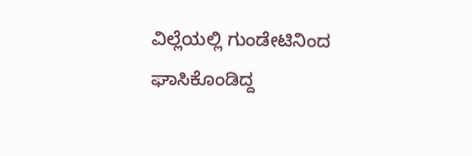ವಿಲ್ಲೆಯಲ್ಲಿ ಗುಂಡೇಟಿನಿಂದ ಘಾಸಿಕೊಂಡಿದ್ದ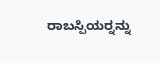ರಾಬಸ್ಪಿಯರ್‍ನನ್ನು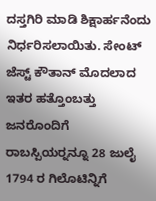ದಸ್ತಗಿರಿ ಮಾಡಿ ಶಿಕ್ಷಾರ್ಹನೆಂದು ನಿರ್ಧರಿಸಲಾಯಿತು. ಸೇಂಟ್ ಜೆಸ್ಟ್ ಕೌತಾನ್ ಮೊದಲಾದ ಇತರ ಹತ್ತೊಂಬತ್ತು ಜನರೊಂದಿಗೆ ರಾಬಸ್ಪಿಯರ್‍ನನ್ನೂ 28 ಜುಲೈ 1794 ರ ಗಿಲೊಟಿನ್ನಿಗೆ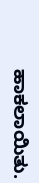ಹಾಕಲಾಯಿತು.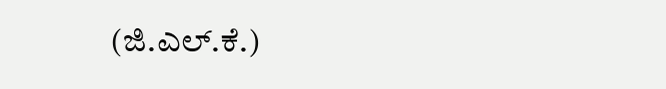(ಜಿ.ಎಲ್.ಕೆ.)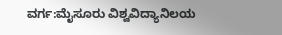ವರ್ಗ:ಮೈಸೂರು ವಿಶ್ವವಿದ್ಯಾನಿಲಯ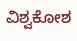ವಿಶ್ವಕೋಶ